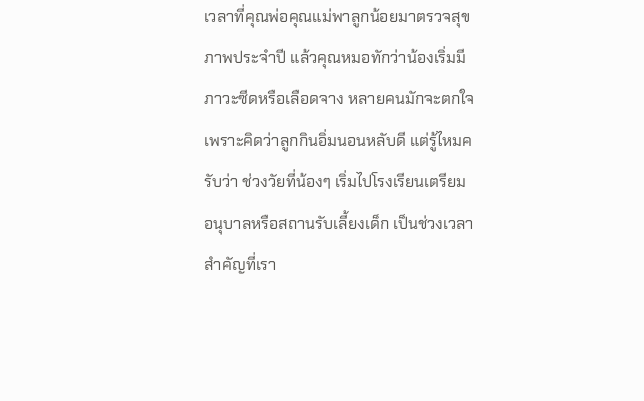เวลาที่คุณพ่อคุณแม่พาลูกน้อยมาตรวจสุขภาพประจำปี แล้วคุณหมอทักว่าน้องเริ่มมีภาวะซีดหรือเลือดจาง หลายคนมักจะตกใจเพราะคิดว่าลูกกินอิ่มนอนหลับดี แต่รู้ไหมครับว่า ช่วงวัยที่น้องๆ เริ่มไปโรงเรียนเตรียมอนุบาลหรือสถานรับเลี้ยงเด็ก เป็นช่วงเวลาสำคัญที่เรา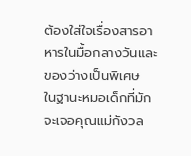ต้องใส่ใจเรื่องสารอาหารในมื้อกลางวันและของว่างเป็นพิเศษ
ในฐานะหมอเด็กที่มักจะเจอคุณแม่กังวล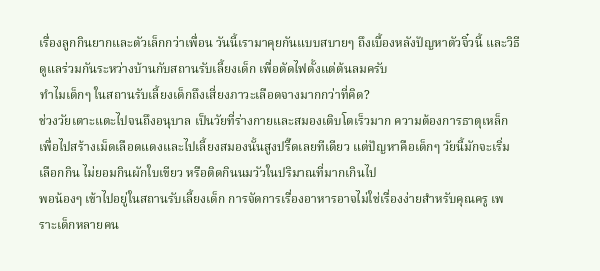เรื่องลูกกินยากและตัวเล็กกว่าเพื่อน วันนี้เรามาคุยกันแบบสบายๆ ถึงเบื้องหลังปัญหาตัวจิ๋วนี้ และวิธีดูแลร่วมกันระหว่างบ้านกับสถานรับเลี้ยงเด็ก เพื่อตัดไฟตั้งแต่ต้นลมครับ
ทำไมเด็กๆ ในสถานรับเลี้ยงเด็กถึงเสี่ยงภาวะเลือดจางมากกว่าที่คิด?
ช่วงวัยเตาะแตะไปจนถึงอนุบาล เป็นวัยที่ร่างกายและสมองเติบโตเร็วมาก ความต้องการธาตุเหล็กเพื่อไปสร้างเม็ดเลือดแดงและไปเลี้ยงสมองนั้นสูงปรี๊ดเลยทีเดียว แต่ปัญหาคือเด็กๆ วัยนี้มักจะเริ่มเลือกกิน ไม่ยอมกินผักใบเขียว หรือติดกินนมวัวในปริมาณที่มากเกินไป
พอน้องๆ เข้าไปอยู่ในสถานรับเลี้ยงเด็ก การจัดการเรื่องอาหารอาจไม่ใช่เรื่องง่ายสำหรับคุณครู เพราะเด็กหลายคน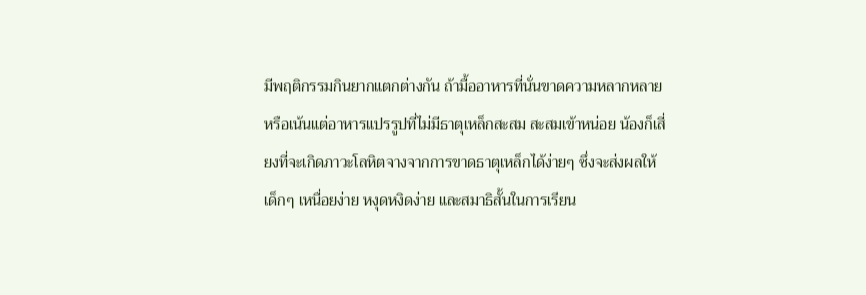มีพฤติกรรมกินยากแตกต่างกัน ถ้ามื้ออาหารที่นั่นขาดความหลากหลาย หรือเน้นแต่อาหารแปรรูปที่ไม่มีธาตุเหล็กสะสม สะสมเข้าหน่อย น้องก็เสี่ยงที่จะเกิดภาวะโลหิตจางจากการขาดธาตุเหล็กได้ง่ายๆ ซึ่งจะส่งผลให้เด็กๆ เหนื่อยง่าย หงุดหงิดง่าย และสมาธิสั้นในการเรียน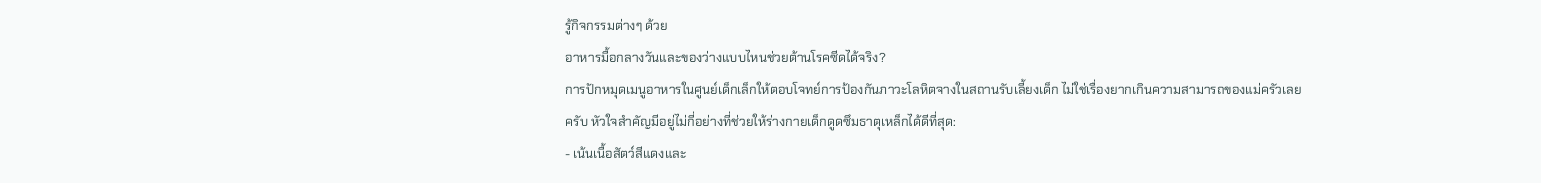รู้กิจกรรมต่างๆ ด้วย
อาหารมื้อกลางวันและของว่างแบบไหนช่วยต้านโรคซีดได้จริง?
การปักหมุดเมนูอาหารในศูนย์เด็กเล็กให้ตอบโจทย์การป้องกันภาวะโลหิตจางในสถานรับเลี้ยงเด็ก ไม่ใช่เรื่องยากเกินความสามารถของแม่ครัวเลยครับ หัวใจสำคัญมีอยู่ไม่กี่อย่างที่ช่วยให้ร่างกายเด็กดูดซึมธาตุเหล็กได้ดีที่สุด:
- เน้นเนื้อสัตว์สีแดงและ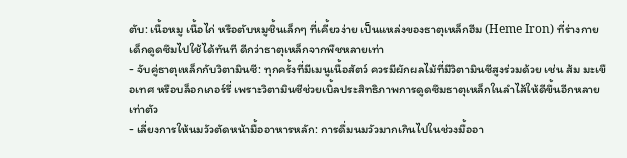ตับ: เนื้อหมู เนื้อไก่ หรือตับหมูชิ้นเล็กๆ ที่เคี้ยวง่าย เป็นแหล่งของธาตุเหล็กฮีม (Heme Iron) ที่ร่างกายเด็กดูดซึมไปใช้ได้ทันที ดีกว่าธาตุเหล็กจากพืชหลายเท่า
- จับคู่ธาตุเหล็กกับวิตามินซี: ทุกครั้งที่มีเมนูเนื้อสัตว์ ควรมีผักผลไม้ที่มีวิตามินซีสูงร่วมด้วย เช่น ส้ม มะเขือเทศ หรือบล็อกเกอร์รี่ เพราะวิตามินซีช่วยเบิ้ลประสิทธิภาพการดูดซึมธาตุเหล็กในลำไส้ให้ดีขึ้นอีกหลายเท่าตัว
- เลี่ยงการให้นมวัวตัดหน้ามื้ออาหารหลัก: การดื่มนมวัวมากเกินไปในช่วงมื้ออา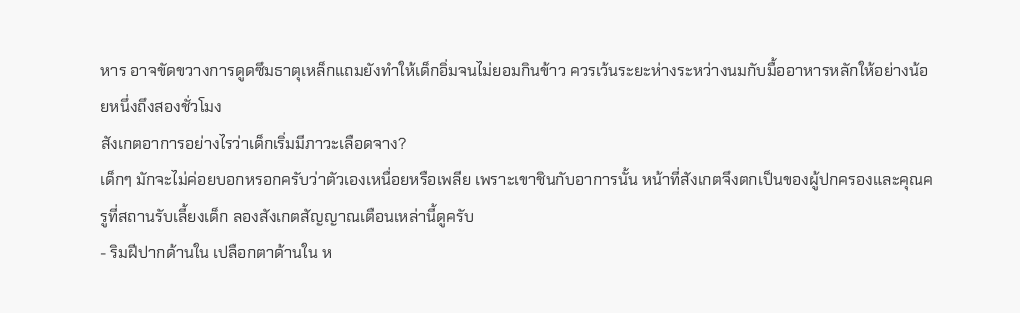หาร อาจขัดขวางการดูดซึมธาตุเหล็กแถมยังทำให้เด็กอิ่มจนไม่ยอมกินข้าว ควรเว้นระยะห่างระหว่างนมกับมื้ออาหารหลักให้อย่างน้อยหนึ่งถึงสองชั่วโมง
สังเกตอาการอย่างไรว่าเด็กเริ่มมีภาวะเลือดจาง?
เด็กๆ มักจะไม่ค่อยบอกหรอกครับว่าตัวเองเหนื่อยหรือเพลีย เพราะเขาชินกับอาการนั้น หน้าที่สังเกตจึงตกเป็นของผู้ปกครองและคุณครูที่สถานรับเลี้ยงเด็ก ลองสังเกตสัญญาณเตือนเหล่านี้ดูครับ
- ริมฝีปากด้านใน เปลือกตาด้านใน ห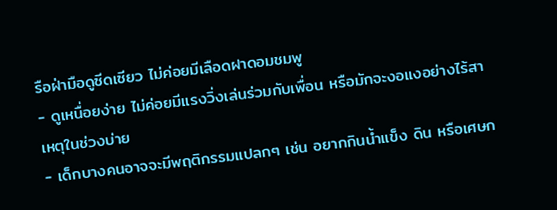รือฝ่ามือดูซีดเซียว ไม่ค่อยมีเลือดฝาดอมชมพู
- ดูเหนื่อยง่าย ไม่ค่อยมีแรงวิ่งเล่นร่วมกับเพื่อน หรือมักจะงอแงอย่างไร้สาเหตุในช่วงบ่าย
- เด็กบางคนอาจจะมีพฤติกรรมแปลกๆ เช่น อยากกินน้ำแข็ง ดิน หรือเศษก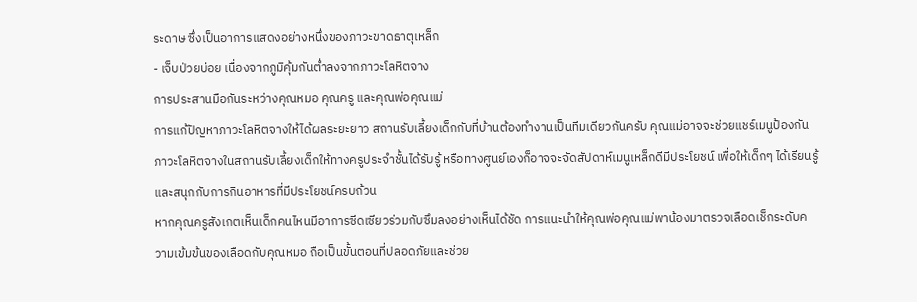ระดาษ ซึ่งเป็นอาการแสดงอย่างหนึ่งของภาวะขาดธาตุเหล็ก
- เจ็บป่วยบ่อย เนื่องจากภูมิคุ้มกันต่ำลงจากภาวะโลหิตจาง
การประสานมือกันระหว่างคุณหมอ คุณครู และคุณพ่อคุณแม่
การแก้ปัญหาภาวะโลหิตจางให้ได้ผลระยะยาว สถานรับเลี้ยงเด็กกับที่บ้านต้องทำงานเป็นทีมเดียวกันครับ คุณแม่อาจจะช่วยแชร์เมนูป้องกันภาวะโลหิตจางในสถานรับเลี้ยงเด็กให้ทางครูประจำชั้นได้รับรู้ หรือทางศูนย์เองก็อาจจะจัดสัปดาห์เมนูเหล็กดีมีประโยชน์ เพื่อให้เด็กๆ ได้เรียนรู้และสนุกกับการกินอาหารที่มีประโยชน์ครบถ้วน
หากคุณครูสังเกตเห็นเด็กคนไหนมีอาการซีดเซียวร่วมกับซึมลงอย่างเห็นได้ชัด การแนะนำให้คุณพ่อคุณแม่พาน้องมาตรวจเลือดเช็กระดับความเข้มข้นของเลือดกับคุณหมอ ถือเป็นขั้นตอนที่ปลอดภัยและช่วย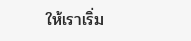ให้เราเริ่ม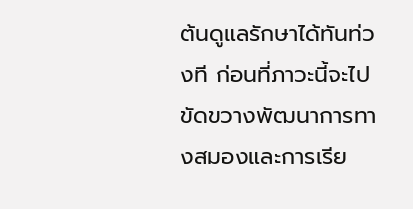ต้นดูแลรักษาได้ทันท่วงที ก่อนที่ภาวะนี้จะไปขัดขวางพัฒนาการทางสมองและการเรีย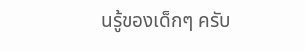นรู้ของเด็กๆ ครับ